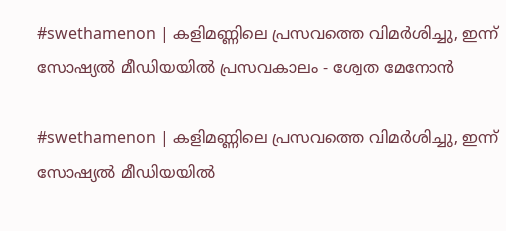#swethamenon | കളിമണ്ണിലെ പ്രസവത്തെ വിമര്‍ശിച്ചു, ഇന്ന് സോഷ്യല്‍ മീഡിയയില്‍ പ്രസവകാലം - ശ്വേത മേനോന്‍

#swethamenon | കളിമണ്ണിലെ പ്രസവത്തെ വിമര്‍ശിച്ചു, ഇന്ന് സോഷ്യല്‍ മീഡിയയില്‍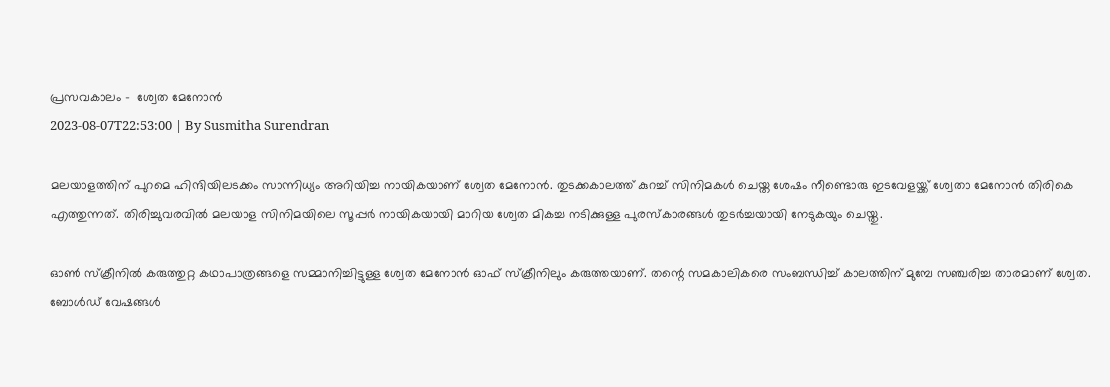പ്രസവകാലം -  ശ്വേത മേനോന്‍
2023-08-07T22:53:00 | By Susmitha Surendran

മലയാളത്തിന് പുറമെ ഹിന്ദിയിലടക്കം സാന്നിധ്യം അറിയിച്ച നായികയാണ് ശ്വേത മേനോന്‍. തുടക്കകാലത്ത് കുറച്ച് സിനിമകള്‍ ചെയ്ത ശേഷം നീണ്ടൊരു ഇടവേളയ്ക്ക് ശ്വേതാ മേനോന്‍ തിരികെ എത്തുന്നത്. തിരിച്ചുവരവില്‍ മലയാള സിനിമയിലെ സൂപ്പര്‍ നായികയായി മാറിയ ശ്വേത മികച്ച നടിക്കുള്ള പുരസ്‌കാരങ്ങള്‍ തുടര്‍ച്ചയായി നേടുകയും ചെയ്തു.

ഓണ്‍ സ്‌ക്രീനില്‍ കരുത്തുറ്റ കഥാപാത്രങ്ങളെ സമ്മാനിച്ചിട്ടുള്ള ശ്വേത മേനോന്‍ ഓഫ് സ്‌ക്രീനിലും കരുത്തയാണ്. തന്റെ സമകാലികരെ സംബന്ധിച്ച് കാലത്തിന് മുമ്പേ സഞ്ചരിച്ച താരമാണ് ശ്വേത. ബോള്‍ഡ് വേഷങ്ങള്‍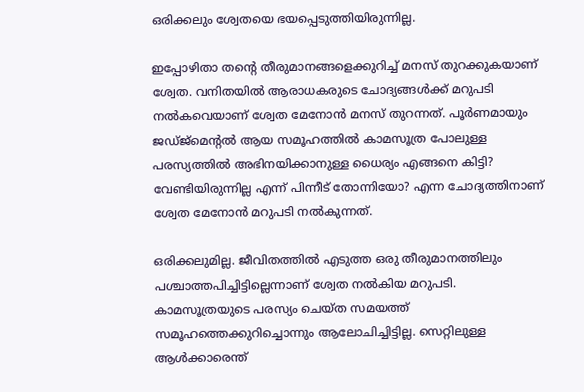ഒരിക്കലും ശ്വേതയെ ഭയപ്പെടുത്തിയിരുന്നില്ല.

ഇപ്പോഴിതാ തന്റെ തീരുമാനങ്ങളെക്കുറിച്ച് മനസ് തുറക്കുകയാണ് ശ്വേത. വനിതയില്‍ ആരാധകരുടെ ചോദ്യങ്ങള്‍ക്ക് മറുപടി നല്‍കവെയാണ് ശ്വേത മേനോന്‍ മനസ് തുറന്നത്. പൂര്‍ണമായും ജഡ്ജ്‌മെന്റല്‍ ആയ സമൂഹത്തില്‍ കാമസൂത്ര പോലുള്ള പരസ്യത്തില്‍ അഭിനയിക്കാനുള്ള ധൈര്യം എങ്ങനെ കിട്ടി? വേണ്ടിയിരുന്നില്ല എന്ന് പിന്നീട് തോന്നിയോ? എന്ന ചോദ്യത്തിനാണ് ശ്വേത മേനോന്‍ മറുപടി നല്‍കുന്നത്.

ഒരിക്കലുമില്ല. ജീവിതത്തില്‍ എടുത്ത ഒരു തീരുമാനത്തിലും പശ്ചാത്തപിച്ചിട്ടില്ലെന്നാണ് ശ്വേത നല്‍കിയ മറുപടി. കാമസൂത്രയുടെ പരസ്യം ചെയ്ത സമയത്ത് സമൂഹത്തെക്കുറിച്ചൊന്നും ആലോചിച്ചിട്ടില്ല. സെറ്റിലുള്ള ആള്‍ക്കാരെന്ത്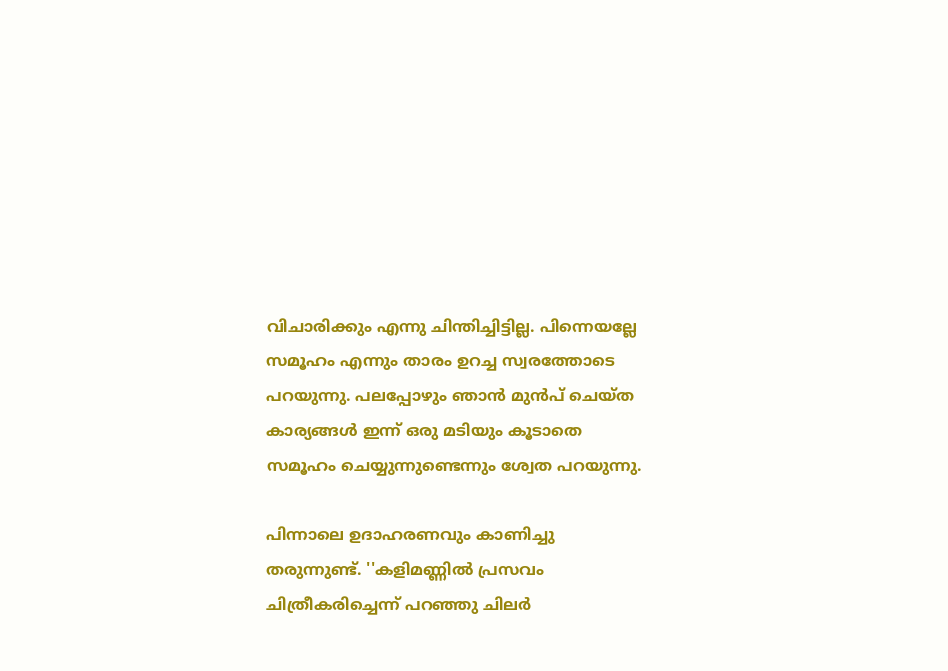വിചാരിക്കും എന്നു ചിന്തിച്ചിട്ടില്ല. പിന്നെയല്ലേ സമൂഹം എന്നും താരം ഉറച്ച സ്വരത്തോടെ പറയുന്നു. പലപ്പോഴും ഞാന്‍ മുന്‍പ് ചെയ്ത കാര്യങ്ങള്‍ ഇന്ന് ഒരു മടിയും കൂടാതെ സമൂഹം ചെയ്യുന്നുണ്ടെന്നും ശ്വേത പറയുന്നു.

പിന്നാലെ ഉദാഹരണവും കാണിച്ചു തരുന്നുണ്ട്. ''കളിമണ്ണില്‍ പ്രസവം ചിത്രീകരിച്ചെന്ന് പറഞ്ഞു ചിലര്‍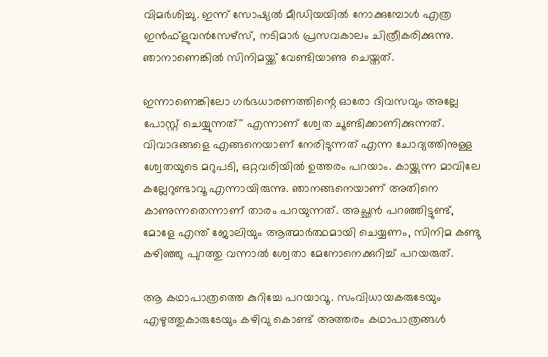വിമര്‍ശിച്ചു. ഇന്ന് സോഷ്യല്‍ മീഡിയയില്‍ നോക്കുമ്പോള്‍ എത്ര ഇന്‍ഫ്‌ളുവന്‍സേഴ്‌സ്, നടിമാര്‍ പ്രസവകാലം ചിത്രീകരിക്കുന്നു. ഞാനാണെങ്കില്‍ സിനിമയ്ക്ക് വേണ്ടിയാണു ചെയ്തത്.

ഇന്നാണെങ്കിലോ ഗര്‍ഭധാരണത്തിന്റെ ഓരോ ദിവസവും അല്ലേ പോസ്റ്റ് ചെയ്യുന്നത്'' എന്നാണ് ശ്വേത ചൂണ്ടിക്കാണിക്കുന്നത്. വിവാദങ്ങളെ എങ്ങനെയാണ് നേരിടുന്നത് എന്ന ചോദ്യത്തിനുള്ള ശ്വേതയുടെ മറുപടി, ഒറ്റവരിയില്‍ ഉത്തരം പറയാം. കായ്ക്കുന്ന മാവിലേ കല്ലേറുണ്ടാവൂ എന്നായിരുന്നു. ഞാനങ്ങനെയാണ് അതിനെ കാണുന്നതെന്നാണ് താരം പറയുന്നത്. അച്ഛന്‍ പറഞ്ഞിട്ടുണ്ട്, മോളേ എന്ത് ജോലിയും ആത്മാര്‍ത്ഥമായി ചെയ്യണം, സിനിമ കണ്ടു കഴിഞ്ഞു പുറത്തു വന്നാല്‍ ശ്വേതാ മേനോനെക്കുറിച്ച് പറയരുത്.

ആ കഥാപാത്രത്തെ കുറിച്ചേ പറയാവൂ. സംവിധായകരുടേയും എഴുത്തുകാരുടേയും കഴിവു കൊണ്ട് അത്തരം കഥാപാത്രങ്ങള്‍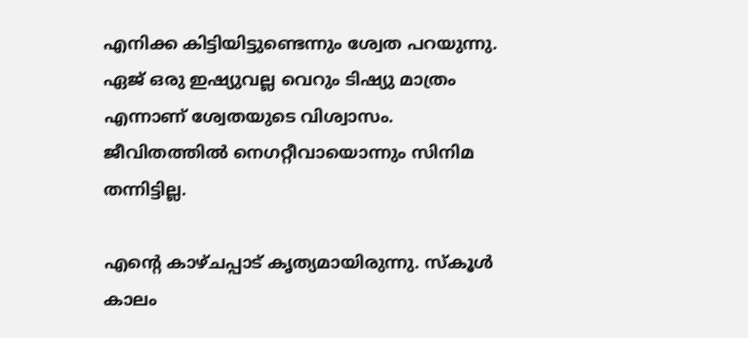എനിക്ക കിട്ടിയിട്ടുണ്ടെന്നും ശ്വേത പറയുന്നു. ഏജ് ഒരു ഇഷ്യുവല്ല വെറും ടിഷ്യു മാത്രം എന്നാണ് ശ്വേതയുടെ വിശ്വാസം. ജീവിതത്തില്‍ നെഗറ്റീവായൊന്നും സിനിമ തന്നിട്ടില്ല.

എന്റെ കാഴ്ചപ്പാട് കൃത്യമായിരുന്നു. സ്‌കൂള്‍ കാലം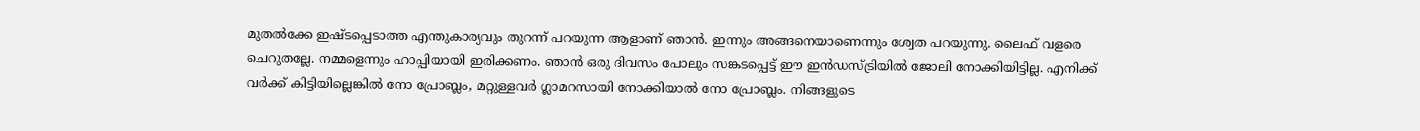മുതല്‍ക്കേ ഇഷ്ടപ്പെടാത്ത എന്തുകാര്യവും തുറന്ന് പറയുന്ന ആളാണ് ഞാന്‍. ഇന്നും അങ്ങനെയാണെന്നും ശ്വേത പറയുന്നു. ലൈഫ് വളരെ ചെറുതല്ലേ. നമ്മളെന്നും ഹാപ്പിയായി ഇരിക്കണം. ഞാന്‍ ഒരു ദിവസം പോലും സങ്കടപ്പെട്ട് ഈ ഇന്‍ഡസ്ട്രിയില്‍ ജോലി നോക്കിയിട്ടില്ല. എനിക്ക് വര്‍ക്ക് കിട്ടിയില്ലെങ്കില്‍ നോ പ്രോബ്ലം, മറ്റുള്ളവര്‍ ഗ്ലാമറസായി നോക്കിയാല്‍ നോ പ്രോബ്ലം. നിങ്ങളുടെ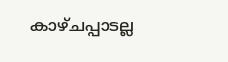കാഴ്ചപ്പാടല്ല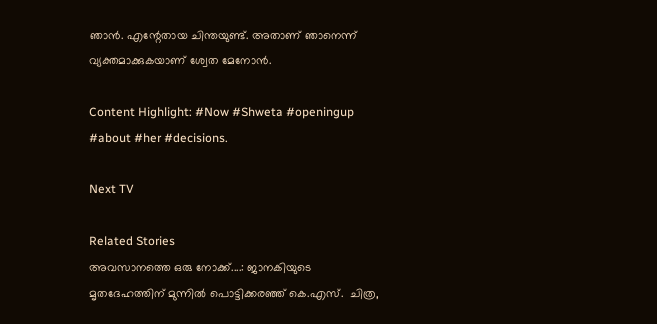ഞാന്‍. എന്റേതായ ചിന്തയുണ്ട്. അതാണ് ഞാനെന്ന് വ്യക്തമാക്കുകയാണ് ശ്വേത മേനോന്‍.

Content Highlight: #Now #Shweta #openingup #about #her #decisions.

Next TV

Related Stories
അവസാനത്തെ ഒരു നോക്ക്....: ജാനകിയുടെ മൃതദേഹത്തിന് മുന്നിൽ പൊട്ടിക്കരഞ്ഞ് കെ.എസ്.  ചിത്ര,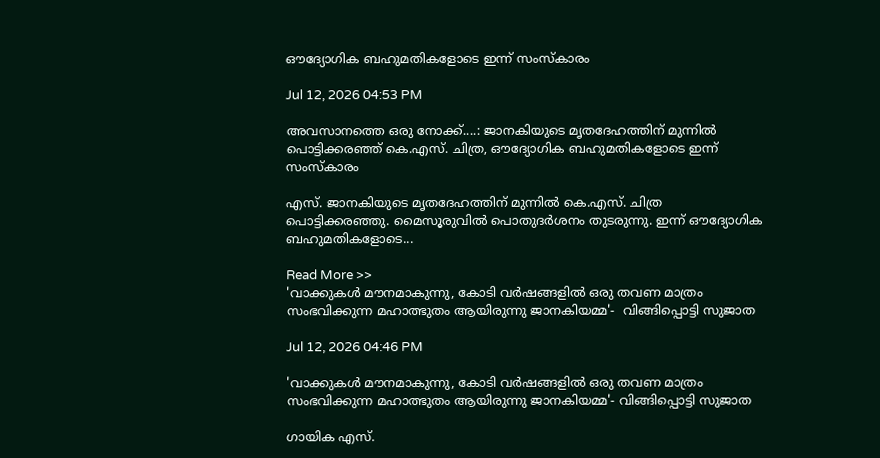ഔദ്യോഗിക ബഹുമതികളോടെ ഇന്ന് സംസ്കാരം

Jul 12, 2026 04:53 PM

അവസാനത്തെ ഒരു നോക്ക്....: ജാനകിയുടെ മൃതദേഹത്തിന് മുന്നിൽ പൊട്ടിക്കരഞ്ഞ് കെ.എസ്. ചിത്ര, ഔദ്യോഗിക ബഹുമതികളോടെ ഇന്ന് സംസ്കാരം

എസ്. ജാനകിയുടെ മൃതദേഹത്തിന് മുന്നിൽ കെ.എസ്. ചിത്ര പൊട്ടിക്കരഞ്ഞു. മൈസൂരുവിൽ പൊതുദർശനം തുടരുന്നു. ഇന്ന് ഔദ്യോഗിക ബഹുമതികളോടെ...

Read More >>
'വാക്കുകൾ മൗനമാകുന്നു, കോടി വർഷങ്ങളിൽ ഒരു തവണ മാത്രം സംഭവിക്കുന്ന മഹാത്ഭുതം ആയിരുന്നു ജാനകിയമ്മ'-  വിങ്ങിപ്പൊട്ടി സുജാത

Jul 12, 2026 04:46 PM

'വാക്കുകൾ മൗനമാകുന്നു, കോടി വർഷങ്ങളിൽ ഒരു തവണ മാത്രം സംഭവിക്കുന്ന മഹാത്ഭുതം ആയിരുന്നു ജാനകിയമ്മ'- വിങ്ങിപ്പൊട്ടി സുജാത

ഗായിക എസ്.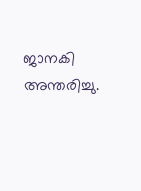ജാനകി അന്തരിച്ചു.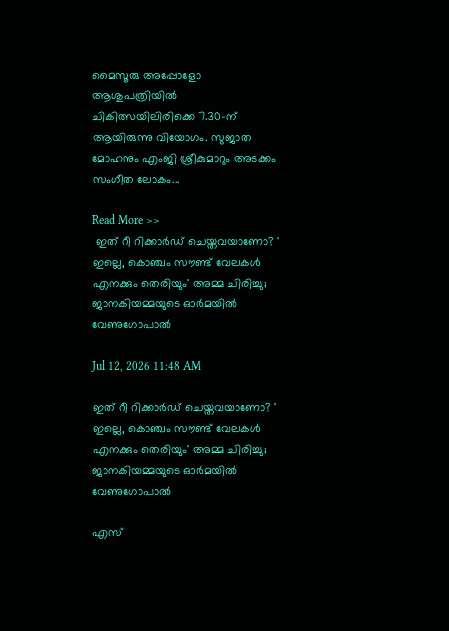മൈസൂരു അപ്പോളോ ആശുപത്രിയിൽ ചികിത്സയിലിരിക്കെ 7.30-ന് ആയിരുന്നു വിയോഗം. സുജാത മോഹനും എംജി ശ്രീകുമാറും അടക്കം സംഗീത ലോകം...

Read More >>
 ഇത് റീ റിക്കാർഡ് ചെയ്തവയാണോ? ' ഇല്ലെ, കൊഞ്ചം സൗണ്ട് വേലകൾ എനക്കും തെരിയും' അമ്മ ചിരിച്ചു;  ജാനകിയമ്മയുടെ ഓർമയിൽ വേണുഗോപാൽ

Jul 12, 2026 11:48 AM

ഇത് റീ റിക്കാർഡ് ചെയ്തവയാണോ? ' ഇല്ലെ, കൊഞ്ചം സൗണ്ട് വേലകൾ എനക്കും തെരിയും' അമ്മ ചിരിച്ചു; ജാനകിയമ്മയുടെ ഓർമയിൽ വേണുഗോപാൽ

എസ്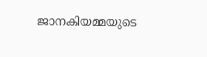ജാനകിയമ്മയുടെ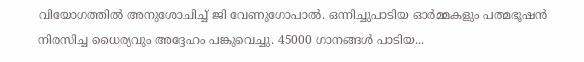വിയോഗത്തിൽ അനുശോചിച്ച് ജി വേണുഗോപാൽ. ഒന്നിച്ചുപാടിയ ഓർമ്മകളും പത്മഭൂഷൻ നിരസിച്ച ധൈര്യവും അദ്ദേഹം പങ്കുവെച്ചു. 45000 ഗാനങ്ങൾ പാടിയ...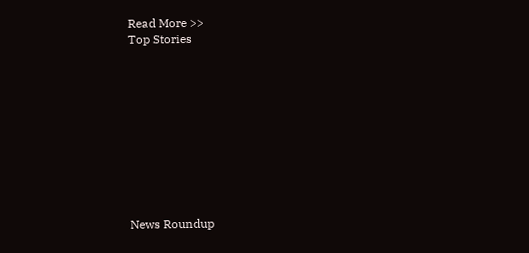Read More >>
Top Stories










News Roundup